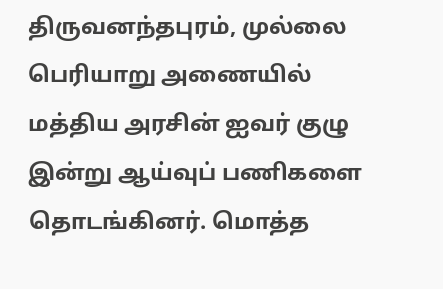திருவனந்தபுரம், முல்லை பெரியாறு அணையில் மத்திய அரசின் ஐவர் குழு இன்று ஆய்வுப் பணிகளை தொடங்கினர். மொத்த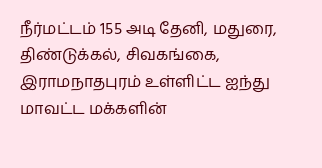நீர்மட்டம் 155 அடி தேனி, மதுரை, திண்டுக்கல், சிவகங்கை, இராமநாதபுரம் உள்ளிட்ட ஐந்து மாவட்ட மக்களின்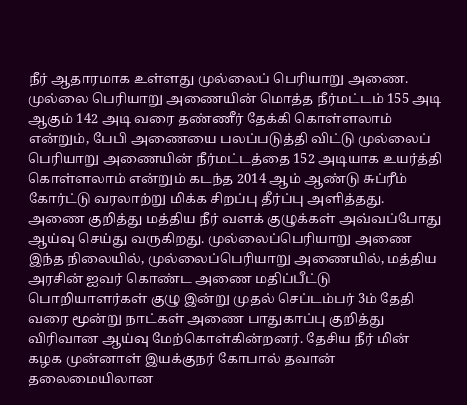நீர் ஆதாரமாக உள்ளது முல்லைப் பெரியாறு அணை. முல்லை பெரியாறு அணையின் மொத்த நீர்மட்டம் 155 அடி ஆகும் 142 அடி வரை தண்ணீர் தேக்கி கொள்ளலாம் என்றும், பேபி அணையை பலப்படுத்தி விட்டு முல்லைப் பெரியாறு அணையின் நீர்மட்டத்தை 152 அடியாக உயர்த்தி கொள்ளலாம் என்றும் கடந்த 2014 ஆம் ஆண்டு சுப்ரீம் கோர்ட்டு வரலாற்று மிக்க சிறப்பு தீர்ப்பு அளித்தது. அணை குறித்து மத்திய நீர் வளக் குழுக்கள் அவ்வப்போது ஆய்வு செய்து வருகிறது. முல்லைப்பெரியாறு அணை இந்த நிலையில், முல்லைப்பெரியாறு அணையில், மத்திய அரசின் ஐவர் கொண்ட அணை மதிப்பீட்டு பொறியாளர்கள் குழு இன்று முதல் செப்டம்பர் 3ம் தேதி வரை மூன்று நாட்கள் அணை பாதுகாப்பு குறித்து விரிவான ஆய்வு மேற்கொள்கின்றனர். தேசிய நீர் மின் கழக முன்னாள் இயக்குநர் கோபால் தவான் தலைமையிலான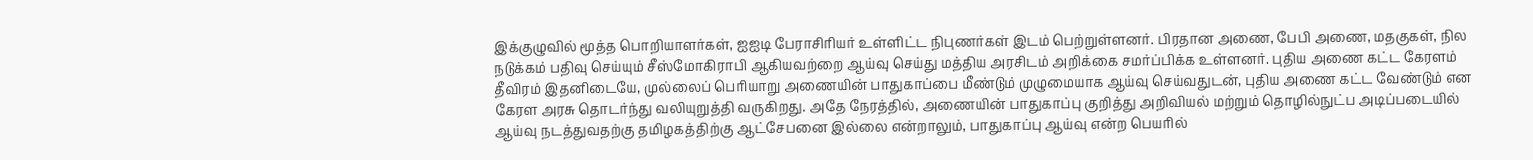இக்குழுவில் மூத்த பொறியாளர்கள், ஐஐடி பேராசிரியர் உள்ளிட்ட நிபுணர்கள் இடம் பெற்றுள்ளனர். பிரதான அணை, பேபி அணை, மதகுகள், நில நடுக்கம் பதிவு செய்யும் சீஸ்மோகிராபி ஆகியவற்றை ஆய்வு செய்து மத்திய அரசிடம் அறிக்கை சமர்ப்பிக்க உள்ளனர். புதிய அணை கட்ட கேரளம் தீவிரம் இதனிடையே, முல்லைப் பெரியாறு அணையின் பாதுகாப்பை மீண்டும் முழுமையாக ஆய்வு செய்வதுடன், புதிய அணை கட்ட வேண்டும் என கேரள அரசு தொடர்ந்து வலியுறுத்தி வருகிறது. அதே நேரத்தில், அணையின் பாதுகாப்பு குறித்து அறிவியல் மற்றும் தொழில்நுட்ப அடிப்படையில் ஆய்வு நடத்துவதற்கு தமிழகத்திற்கு ஆட்சேபனை இல்லை என்றாலும், பாதுகாப்பு ஆய்வு என்ற பெயரில்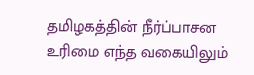தமிழகத்தின் நீர்ப்பாசன உரிமை எந்த வகையிலும்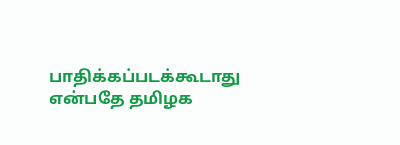பாதிக்கப்படக்கூடாது என்பதே தமிழக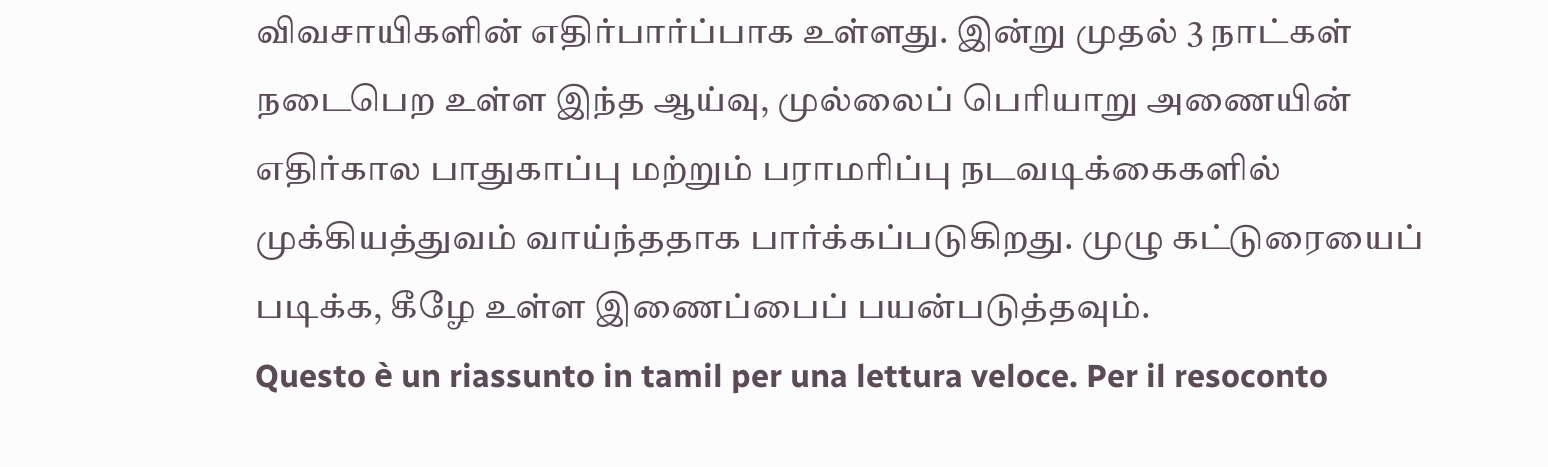விவசாயிகளின் எதிர்பார்ப்பாக உள்ளது. இன்று முதல் 3 நாட்கள் நடைபெற உள்ள இந்த ஆய்வு, முல்லைப் பெரியாறு அணையின் எதிர்கால பாதுகாப்பு மற்றும் பராமரிப்பு நடவடிக்கைகளில் முக்கியத்துவம் வாய்ந்ததாக பார்க்கப்படுகிறது. முழு கட்டுரையைப் படிக்க, கீழே உள்ள இணைப்பைப் பயன்படுத்தவும்.
Questo è un riassunto in tamil per una lettura veloce. Per il resoconto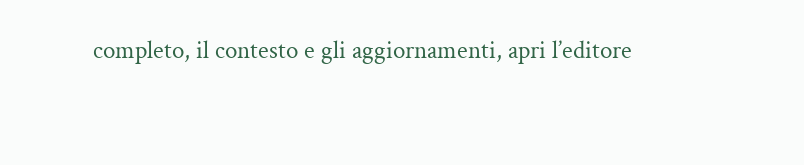completo, il contesto e gli aggiornamenti, apri l’editore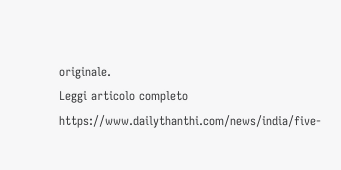originale.
Leggi articolo completo
https://www.dailythanthi.com/news/india/five-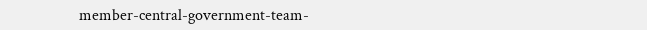member-central-government-team-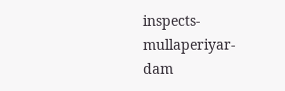inspects-mullaperiyar-dam